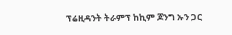ፕሬዚዳንት ትራምፕ ከኪም ጆንግ ኡን ጋር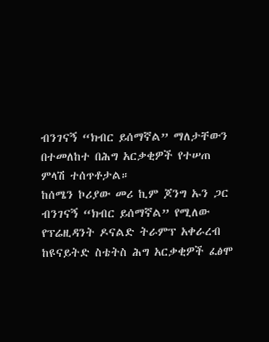ብንገናኝ “ክብር ይሰማኛል” ማለታቸውን በተመለከተ በሕግ አርቃቂዎች የተሠጠ ምላሽ ተሰጥቶታል።
ከሰሜን ኮሪያው መሪ ኪም ጆንግ ኡን ጋር ብንገናኝ “ክብር ይሰማኛል” የሚለው የፕሬዚዳንት ዶናልድ ትራምፕ አቀራረብ ከዩናይትድ ስቴትስ ሕግ አርቃቂዎች ፈፅሞ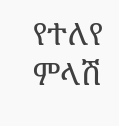የተለየ ምላሽ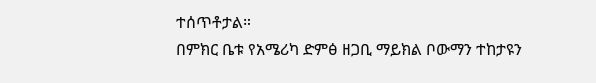ተሰጥቶታል።
በምክር ቤቱ የአሜሪካ ድምፅ ዘጋቢ ማይክል ቦውማን ተከታዩን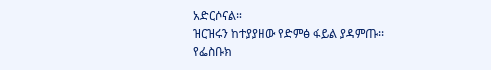አድርሶናል።
ዝርዝሩን ከተያያዘው የድምፅ ፋይል ያዳምጡ፡፡
የፌስቡክ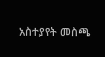አስተያየት መስጫ